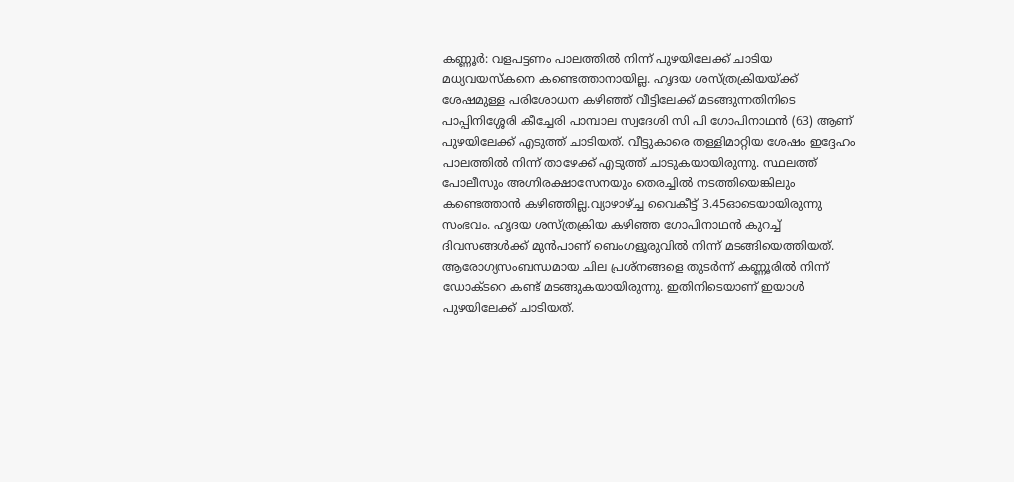കണ്ണൂര്‍: വളപട്ടണം പാലത്തില്‍ നിന്ന് പുഴയിലേക്ക് ചാടിയ മധ്യവയസ്കനെ കണ്ടെത്താനായില്ല. ഹൃദയ ശസ്ത്രക്രിയയ്ക്ക് ശേഷമുള്ള പരിശോധന കഴിഞ്ഞ് വീട്ടിലേക്ക് മടങ്ങുന്നതിനിടെ പാപ്പിനിശ്ശേരി കീച്ചേരി പാമ്പാല സ്വദേശി സി പി ഗോപിനാഥന്‍ (63) ആണ് പുഴയിലേക്ക് എടുത്ത് ചാടിയത്. വീട്ടുകാരെ തള്ളിമാറ്റിയ ശേഷം ഇദ്ദേഹം പാലത്തിൽ നിന്ന് താഴേക്ക് എടുത്ത് ചാടുകയായിരുന്നു. സ്ഥലത്ത് പോലീസും അഗ്നിരക്ഷാസേനയും തെരച്ചിൽ നടത്തിയെങ്കിലും കണ്ടെത്താൻ കഴിഞ്ഞില്ല.വ്യാഴാഴ്ച്ച വൈകീട്ട് 3.45ഓടെയായിരുന്നു സംഭവം. ഹൃദയ ശസ്ത്രക്രിയ കഴിഞ്ഞ ഗോപിനാഥന്‍ കുറച്ച് ദിവസങ്ങൾക്ക് മുൻപാണ് ബെംഗളൂരുവിൽ നിന്ന് മടങ്ങിയെത്തിയത്. ആരോഗ്യസംബന്ധമായ ചില പ്രശ്‌നങ്ങളെ തുടര്‍ന്ന് കണ്ണൂരില്‍ നിന്ന് ഡോക്ടറെ കണ്ട് മടങ്ങുകയായിരുന്നു. ഇതിനിടെയാണ് ഇയാള്‍ പുഴയിലേക്ക് ചാടിയത്.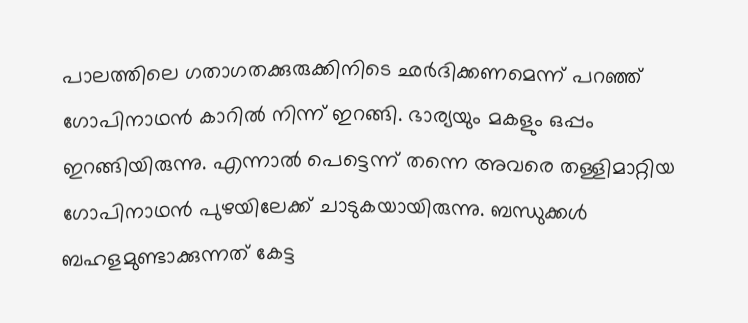പാലത്തിലെ ഗതാഗതക്കുരുക്കിനിടെ ഛര്‍ദിക്കണമെന്ന് പറഞ്ഞ് ഗോപിനാഥന്‍ കാറില്‍ നിന്ന് ഇറങ്ങി. ഭാര്യയും മകളും ഒപ്പം ഇറങ്ങിയിരുന്നു. എന്നാല്‍ പെട്ടെന്ന് തന്നെ അവരെ തള്ളിമാറ്റിയ ഗോപിനാഥന്‍ പുഴയിലേക്ക് ചാടുകയായിരുന്നു. ബന്ധുക്കള്‍ ബഹളമുണ്ടാക്കുന്നത് കേട്ട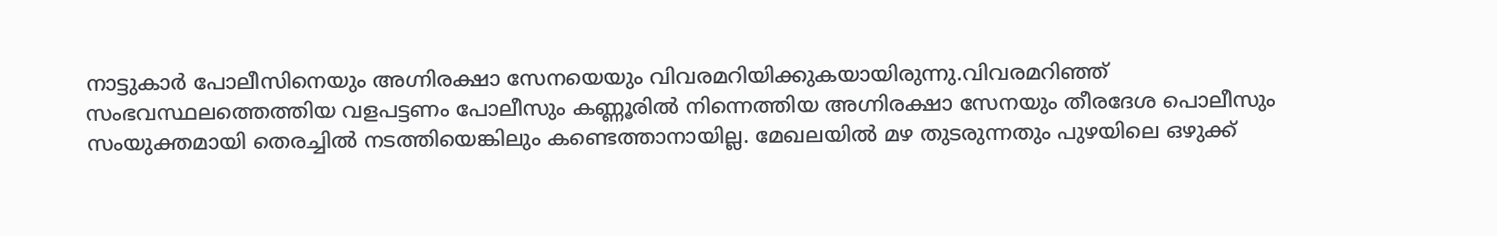നാട്ടുകാര്‍ പോലീസിനെയും അഗ്നിരക്ഷാ സേനയെയും വിവരമറിയിക്കുകയായിരുന്നു.വിവരമറിഞ്ഞ് സംഭവസ്ഥലത്തെത്തിയ വളപട്ടണം പോലീസും കണ്ണൂരില്‍ നിന്നെത്തിയ അഗ്നിരക്ഷാ സേനയും തീരദേശ പൊലീസും സംയുക്തമായി തെരച്ചിൽ നടത്തിയെങ്കിലും കണ്ടെത്താനായില്ല. മേഖലയിൽ മഴ തുടരുന്നതും പുഴയിലെ ഒഴുക്ക്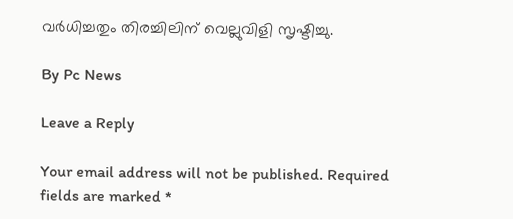വർധിച്ചതും തിരച്ചിലിന് വെല്ലുവിളി സൃഷ്ടിച്ചു.

By Pc News

Leave a Reply

Your email address will not be published. Required fields are marked *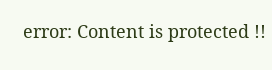error: Content is protected !!